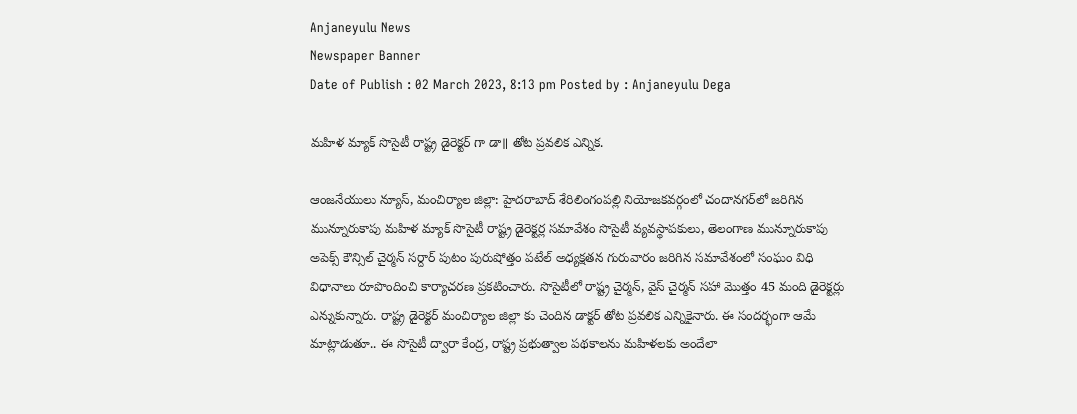Anjaneyulu News
Newspaper Banner
Date of Publish : 02 March 2023, 8:13 pm Posted by : Anjaneyulu Dega

మహిళ మ్యాక్ సొసైటీ రాష్ట్ర డైరెక్టర్ గా డా॥ తోట ప్రవలిక ఎన్నిక.

ఆంజనేయులు న్యూస్, మంచిర్యాల జిల్లా: హైదరాబాద్‌ శేరిలింగంపల్లి నియోజకవర్గంలో చందానగర్‌లో జరిగిన మున్నూరుకాపు మహిళ మ్యాక్ సొసైటీ రాష్ట్ర డైరెక్టర్ల సమావేశం సొసైటీ వ్యవస్థాపకులు, తెలంగాణ మున్నూరుకాపు అపెక్స్‌ కౌన్సిల్‌ చైర్మన్‌ సర్దార్‌ పుటం పురుషోత్తం పటేల్‌ అధ్యక్షతన గురువారం జరిగిన సమావేశంలో సంఘం విధి విధానాలు రూపొందించి కార్యాచరణ ప్రకటించారు. సొసైటీలో రాష్ట్ర చైర్మన్‌, వైస్ చైర్మన్ సహా మొత్తం 45 మంది డైరెక్టర్లు ఎన్నుకున్నారు. రాష్ట్ర డైరెక్టర్ మంచిర్యాల జిల్లా కు చెందిన డాక్టర్ తోట ప్రవలిక ఎన్నికైనారు. ఈ సందర్భంగా ఆమే మాట్లాడుతూ.. ఈ సొసైటీ ద్వారా కేంద్ర, రాష్ట్ర ప్రభుత్వాల పథకాలను మహిళలకు అందేలా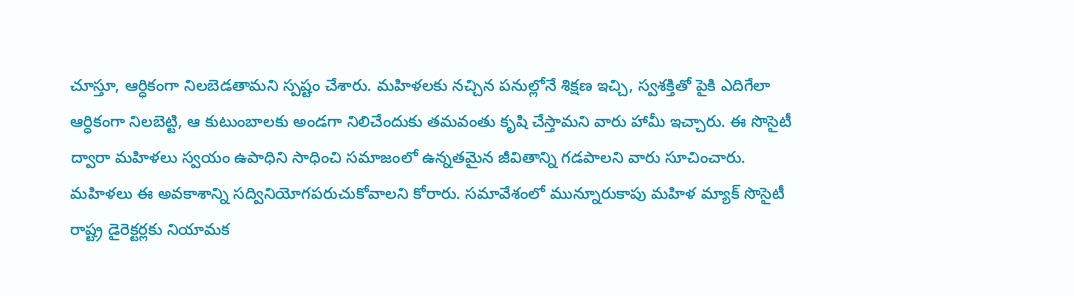చూస్తూ, ఆర్ధికంగా నిలబెడతామని స్పష్టం చేశారు. మహిళలకు నచ్చిన పనుల్లోనే శిక్షణ ఇచ్చి, స్వశక్తితో పైకి ఎదిగేలా ఆర్ధికంగా నిలబెట్టి, ఆ కుటుంబాలకు అండగా నిలిచేందుకు తమవంతు కృషి చేస్తామని వారు హామీ ఇచ్చారు. ఈ సొసైటీ ద్వారా మహిళలు స్వయం ఉపాధిని సాధించి సమాజంలో ఉన్నతమైన జీవితాన్ని గడపాలని వారు సూచించారు. మహిళలు ఈ అవకాశాన్ని సద్వినియోగపరుచుకోవాలని కోరారు. సమావేశంలో మున్నూరుకాపు మహిళ మ్యాక్ సొసైటీ రాష్ట్ర డైరెక్టర్లకు నియామక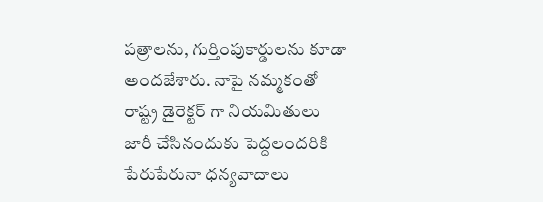పత్రాలను, గుర్తింపుకార్డులను కూడా అందజేశారు. నాపై నమ్మకంతో రాష్ట్ర డైరెక్టర్ గా నియమితులు జారీ చేసినందుకు పెద్దలందరికి పేరుపేరునా ధన్యవాదాలు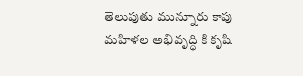తెలుపుతు మున్నూరు కాపు మహిళల అభివృద్ధి కి కృషి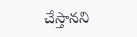చేస్తానని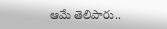ఆమే తెలిపారు..